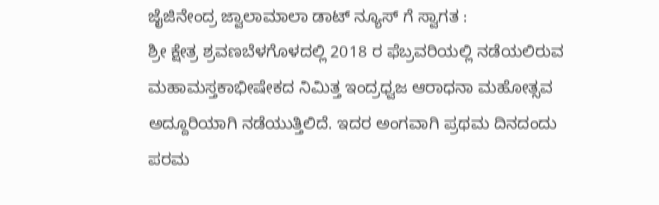ಜೈಜಿನೇಂದ್ರ ಜ್ವಾಲಾಮಾಲಾ ಡಾಟ್ ನ್ಯೂಸ್ ಗೆ ಸ್ವಾಗತ :
ಶ್ರೀ ಕ್ಷೇತ್ರ ಶ್ರವಣಬೆಳಗೊಳದಲ್ಲಿ 2018 ರ ಫೆಬ್ರವರಿಯಲ್ಲಿ ನಡೆಯಲಿರುವ ಮಹಾಮಸ್ತಕಾಭೀಷೇಕದ ನಿಮಿತ್ತ ಇಂದ್ರಧ್ವಜ ಆರಾಧನಾ ಮಹೋತ್ಸವ ಅದ್ದೂರಿಯಾಗಿ ನಡೆಯುತ್ತಿಲಿದೆ. ಇದರ ಅಂಗವಾಗಿ ಪ್ರಥಮ ದಿನದಂದು
ಪರಮ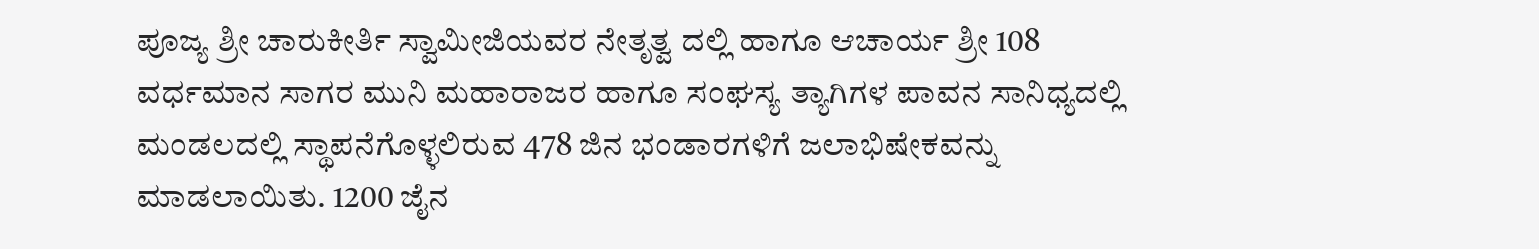ಪೂಜ್ಯ ಶ್ರೀ ಚಾರುಕೀರ್ತಿ ಸ್ವಾಮೀಜಿಯವರ ನೇತೃತ್ವ ದಲ್ಲಿ ಹಾಗೂ ಆಚಾರ್ಯ ಶ್ರೀ 108 ವರ್ಧಮಾನ ಸಾಗರ ಮುನಿ ಮಹಾರಾಜರ ಹಾಗೂ ಸಂಘಸ್ಯ ತ್ಯಾಗಿಗಳ ಪಾವನ ಸಾನಿಧ್ಯದಲ್ಲಿ ಮಂಡಲದಲ್ಲಿ ಸ್ಥಾಪನೆಗೊಳ್ಳಲಿರುವ 478 ಜಿನ ಭಂಡಾರಗಳಿಗೆ ಜಲಾಭಿಷೇಕವನ್ನು ಮಾಡಲಾಯಿತು. 1200 ಜೈನ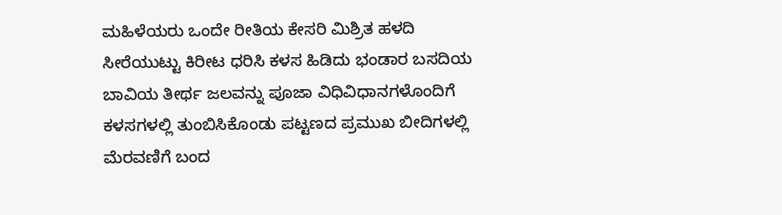ಮಹಿಳೆಯರು ಒಂದೇ ರೀತಿಯ ಕೇಸರಿ ಮಿಶ್ರಿತ ಹಳದಿ ಸೀರೆಯುಟ್ಟು ಕಿರೀಟ ಧರಿಸಿ ಕಳಸ ಹಿಡಿದು ಭಂಡಾರ ಬಸದಿಯ ಬಾವಿಯ ತೀರ್ಥ ಜಲವನ್ನು ಪೂಜಾ ವಿಧಿವಿಧಾನಗಳೊಂದಿಗೆ ಕಳಸಗಳಲ್ಲಿ ತುಂಬಿಸಿಕೊಂಡು ಪಟ್ಟಣದ ಪ್ರಮುಖ ಬೀದಿಗಳಲ್ಲಿ ಮೆರವಣಿಗೆ ಬಂದ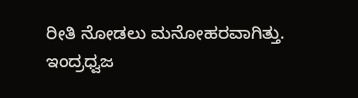ರೀತಿ ನೋಡಲು ಮನೋಹರವಾಗಿತ್ತು.
ಇಂದ್ರಧ್ವಜ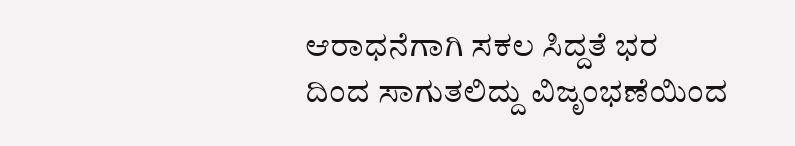ಆರಾಧನೆಗಾಗಿ ಸಕಲ ಸಿದ್ದತೆ ಭರ ದಿಂದ ಸಾಗುತಲಿದ್ದು ವಿಜೃಂಭಣೆಯಿಂದ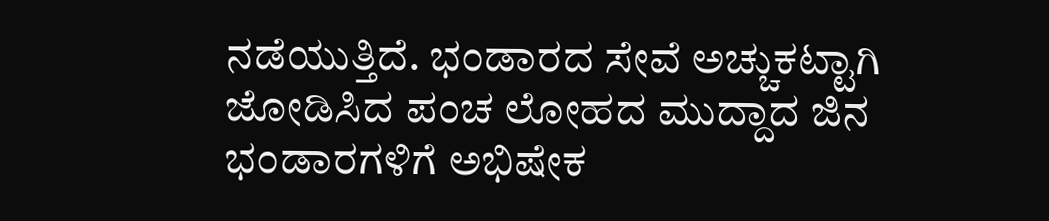ನಡೆಯುತ್ತಿದೆ. ಭಂಡಾರದ ಸೇವೆ ಅಚ್ಚುಕಟ್ಟಾಗಿ ಜೋಡಿಸಿದ ಪಂಚ ಲೋಹದ ಮುದ್ದಾದ ಜಿನ ಭಂಡಾರಗಳಿಗೆ ಅಭಿಷೇಕ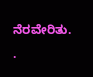ನೆರವೇರಿತು.
.